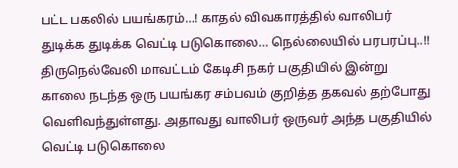பட்ட பகலில் பயங்கரம்…! காதல் விவகாரத்தில் வாலிபர் துடிக்க துடிக்க வெட்டி படுகொலை… நெல்லையில் பரபரப்பு..!!
திருநெல்வேலி மாவட்டம் கேடிசி நகர் பகுதியில் இன்று காலை நடந்த ஒரு பயங்கர சம்பவம் குறித்த தகவல் தற்போது வெளிவந்துள்ளது. அதாவது வாலிபர் ஒருவர் அந்த பகுதியில் வெட்டி படுகொலை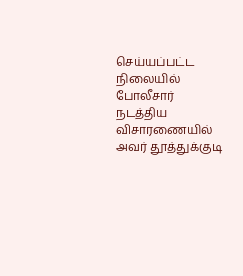செய்யப்பட்ட நிலையில் போலீசார் நடத்திய விசாரணையில் அவர் தூத்துக்குடி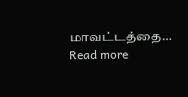மாவட்டத்தை…
Read more